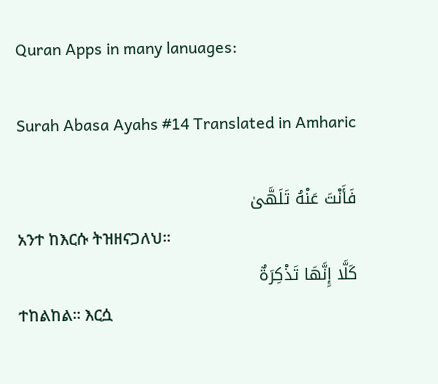Quran Apps in many lanuages:

Surah Abasa Ayahs #14 Translated in Amharic

فَأَنْتَ عَنْهُ تَلَهَّىٰ
አንተ ከእርሱ ትዝዘናጋለህ፡፡
كَلَّا إِنَّهَا تَذْكِرَةٌ
ተከልከል፡፡ እርሷ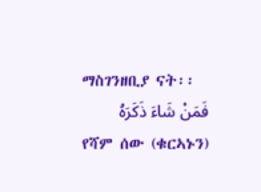ማስገንዘቢያ ናት፡፡
فَمَنْ شَاءَ ذَكَرَهُ
የሻም ሰው (ቁርኣኑን)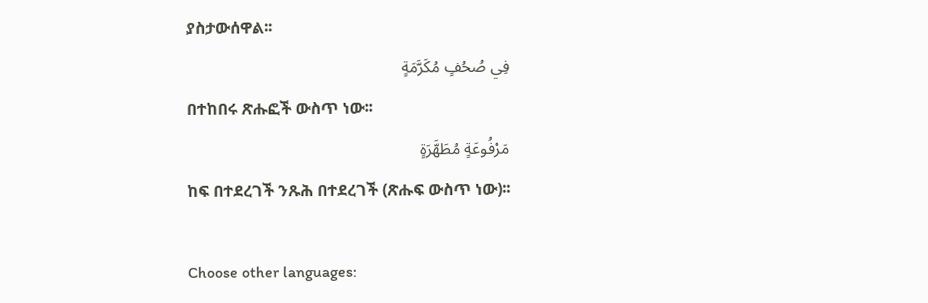ያስታውሰዋል፡፡
فِي صُحُفٍ مُكَرَّمَةٍ
በተከበሩ ጽሑፎች ውስጥ ነው፡፡
مَرْفُوعَةٍ مُطَهَّرَةٍ
ከፍ በተደረገች ንጹሕ በተደረገች (ጽሑፍ ውስጥ ነው)፡፡

Choose other languages: